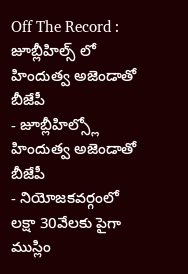Off The Record : జూబ్లీహిల్స్ లో హిందుత్వ అజెండాతో బీజేపీ
- జూబ్లీహిల్స్లో హిందుత్వ అజెండాతో బీజేపీ
- నియోజకవర్గంలో లక్షా 30వేలకు పైగా ముస్లిం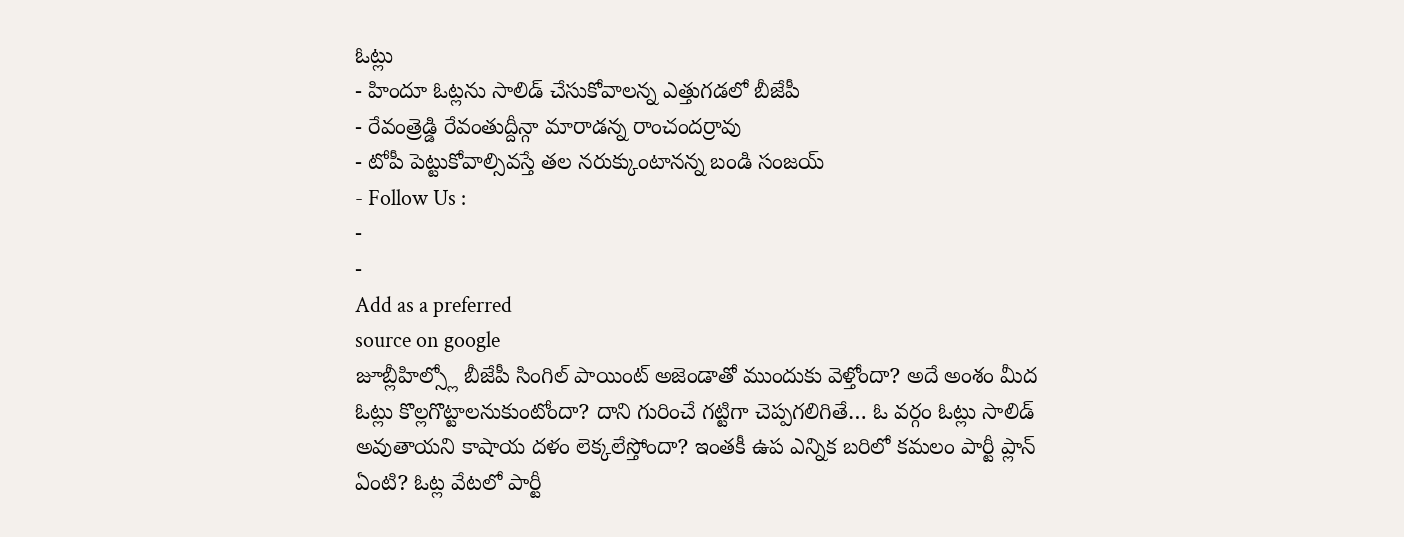ఓట్లు
- హిందూ ఓట్లను సాలిడ్ చేసుకోవాలన్న ఎత్తుగడలో బీజేపీ
- రేవంత్రెడ్డి రేవంతుద్దీన్గా మారాడన్న రాంచందర్రావు
- టోపీ పెట్టుకోవాల్సివస్తే తల నరుక్కుంటానన్న బండి సంజయ్
- Follow Us :
-
-
Add as a preferred
source on google
జూబ్లీహిల్స్లో బీజేపీ సింగిల్ పాయింట్ అజెండాతో ముందుకు వెళ్తోందా? అదే అంశం మీద ఓట్లు కొల్లగొట్టాలనుకుంటోందా? దాని గురించే గట్టిగా చెప్పగలిగితే… ఓ వర్గం ఓట్లు సాలిడ్ అవుతాయని కాషాయ దళం లెక్కలేస్తోందా? ఇంతకీ ఉప ఎన్నిక బరిలో కమలం పార్టీ ప్లాన్ ఏంటి? ఓట్ల వేటలో పార్టీ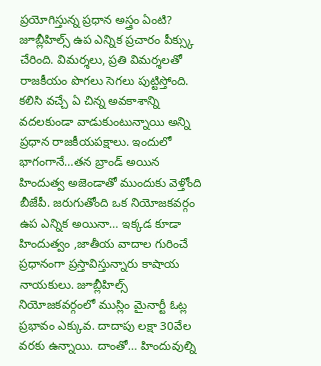ప్రయోగిస్తున్న ప్రధాన అస్త్రం ఏంటి? జూబ్లీహిల్స్ ఉప ఎన్నిక ప్రచారం పీక్స్కు చేరింది. విమర్శలు, ప్రతి విమర్శలతో రాజకీయం పొగలు సెగలు పుట్టిస్తోంది. కలిసి వచ్చే ఏ చిన్న అవకాశాన్ని వదలకుండా వాడుకుంటున్నాయి అన్ని ప్రధాన రాజకీయపక్షాలు. ఇందులో భాగంగానే…తన బ్రాండ్ అయిన హిందుత్వ అజెండాతో ముందుకు వెళ్తోంది బీజేపీ. జరుగుతోంది ఒక నియోజకవర్గం ఉప ఎన్నిక అయినా… ఇక్కడ కూడా హిందుత్వం ,జాతీయ వాదాల గురించే ప్రధానంగా ప్రస్తావిస్తున్నారు కాషాయ నాయకులు. జూబ్లీహిల్స్ నియోజకవర్గంలో ముస్లిం మైనార్టీ ఓట్ల ప్రభావం ఎక్కువ. దాదాపు లక్షా 30వేల వరకు ఉన్నాయి. దాంతో… హిందువుల్ని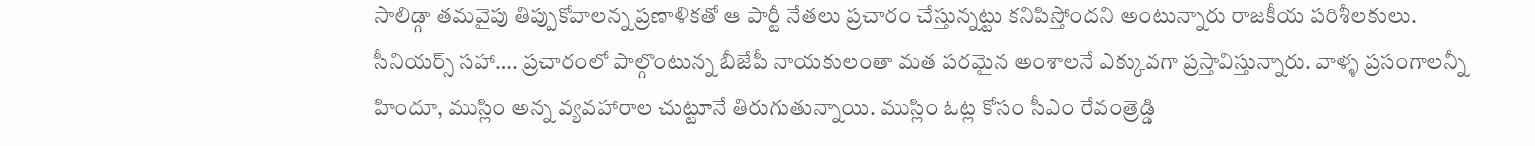సాలిడ్గా తమవైపు తిప్పుకోవాలన్న ప్రణాళికతో ఆ పార్టీ నేతలు ప్రచారం చేస్తున్నట్టు కనిపిస్తోందని అంటున్నారు రాజకీయ పరిశీలకులు.
సీనియర్స్ సహా…. ప్రచారంలో పాల్గొంటున్న బీజేపీ నాయకులంతా మత పరమైన అంశాలనే ఎక్కువగా ప్రస్తావిస్తున్నారు. వాళ్ళ ప్రసంగాలన్నీ హిందూ, ముస్లిం అన్న వ్యవహారాల చుట్టూనే తిరుగుతున్నాయి. ముస్లిం ఓట్ల కోసం సీఎం రేవంత్రెడ్డి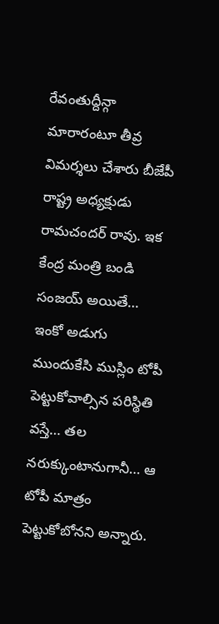రేవంతుద్దీన్గా మారారంటూ తీవ్ర విమర్శలు చేశారు బీజేపీ రాష్ట్ర అధ్యక్షుడు రామచందర్ రావు. ఇక కేంద్ర మంత్రి బండి సంజయ్ అయితే… ఇంకో అడుగు ముందుకేసి ముస్లిం టోపీ పెట్టుకోవాల్సిన పరిస్థితి వస్తే… తల నరుక్కుంటానుగానీ… ఆ టోపీ మాత్రం పెట్టుకోబోనని అన్నారు.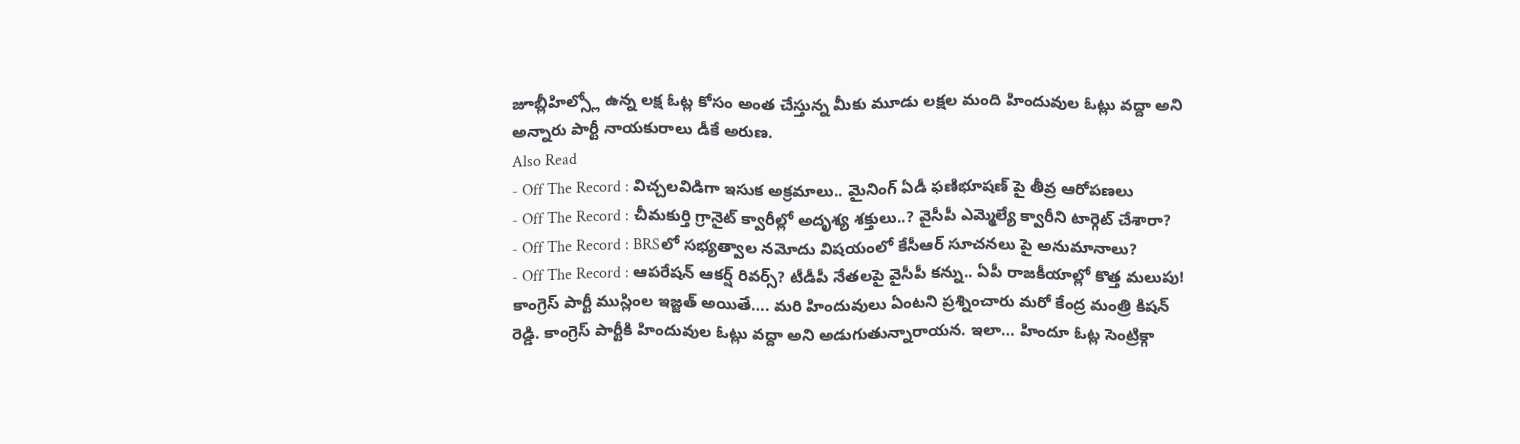జూబ్లీహిల్స్లో ఉన్న లక్ష ఓట్ల కోసం అంత చేస్తున్న మీకు మూడు లక్షల మంది హిందువుల ఓట్లు వద్దా అని అన్నారు పార్టీ నాయకురాలు డీకే అరుణ.
Also Read
- Off The Record : విచ్చలవిడిగా ఇసుక అక్రమాలు.. మైనింగ్ ఏడీ ఫణిభూషణ్ పై తీవ్ర ఆరోపణలు
- Off The Record : చీమకుర్తి గ్రానైట్ క్వారీల్లో అదృశ్య శక్తులు..? వైసీపీ ఎమ్మెల్యే క్వారీని టార్గెట్ చేశారా?
- Off The Record : BRSలో సభ్యత్వాల నమోదు విషయంలో కేసీఆర్ సూచనలు పై అనుమానాలు?
- Off The Record : ఆపరేషన్ ఆకర్ష్ రివర్స్? టీడీపీ నేతలపై వైసీపీ కన్ను.. ఏపీ రాజకీయాల్లో కొత్త మలుపు!
కాంగ్రెస్ పార్టీ ముస్లింల ఇజ్జత్ అయితే…. మరి హిందువులు ఏంటని ప్రశ్నించారు మరో కేంద్ర మంత్రి కిషన్ రెడ్డి. కాంగ్రెస్ పార్టీకి హిందువుల ఓట్లు వద్దా అని అడుగుతున్నారాయన. ఇలా… హిందూ ఓట్ల సెంట్రిక్గా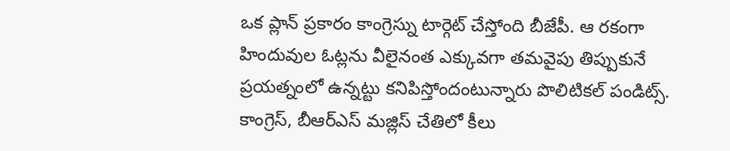ఒక ప్లాన్ ప్రకారం కాంగ్రెస్ను టార్గెట్ చేస్తోంది బీజేపీ. ఆ రకంగా హిందువుల ఓట్లను వీలైనంత ఎక్కువగా తమవైపు తిప్పుకునే ప్రయత్నంలో ఉన్నట్టు కనిపిస్తోందంటున్నారు పొలిటికల్ పండిట్స్. కాంగ్రెస్, బీఆర్ఎస్ మజ్లిస్ చేతిలో కీలు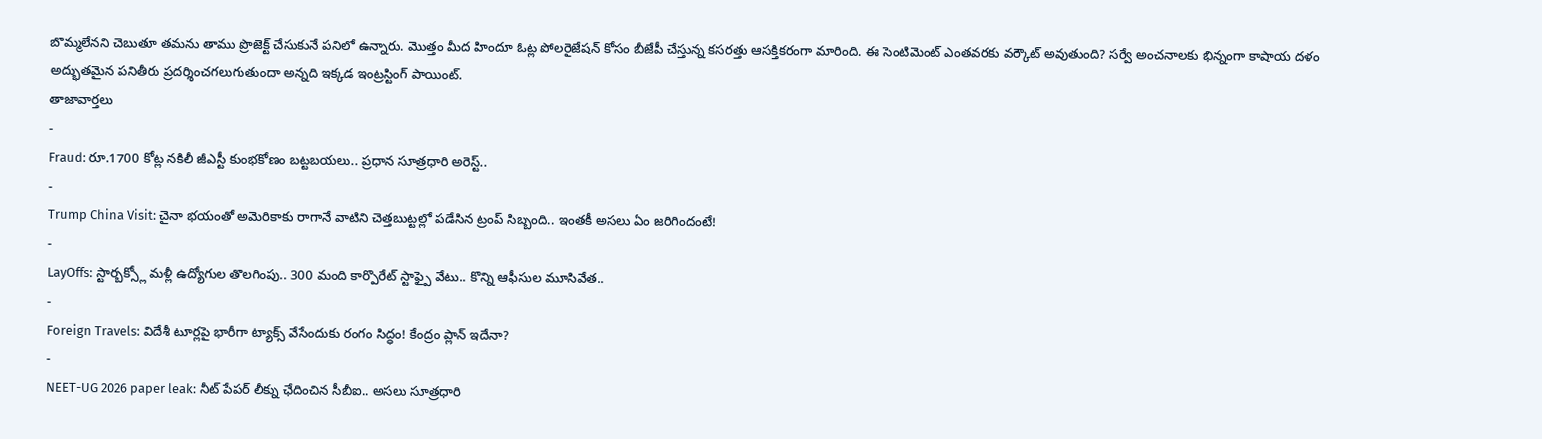బొమ్మలేనని చెబుతూ తమను తాము ప్రొజెక్ట్ చేసుకునే పనిలో ఉన్నారు. మొత్తం మీద హిందూ ఓట్ల పోలరైజేషన్ కోసం బీజేపీ చేస్తున్న కసరత్తు ఆసక్తికరంగా మారింది. ఈ సెంటిమెంట్ ఎంతవరకు వర్కౌట్ అవుతుంది? సర్వే అంచనాలకు భిన్నంగా కాషాయ దళం అద్భుతమైన పనితీరు ప్రదర్శించగలుగుతుందా అన్నది ఇక్కడ ఇంట్రస్టింగ్ పాయింట్.
తాజావార్తలు
-
Fraud: రూ.1700 కోట్ల నకిలీ జీఎస్టీ కుంభకోణం బట్టబయలు.. ప్రధాన సూత్రధారి అరెస్ట్..
-
Trump China Visit: చైనా భయంతో అమెరికాకు రాగానే వాటిని చెత్తబుట్టల్లో పడేసిన ట్రంప్ సిబ్బంది.. ఇంతకీ అసలు ఏం జరిగిందంటే!
-
LayOffs: స్టార్బక్స్లో మళ్లీ ఉద్యోగుల తొలగింపు.. 300 మంది కార్పొరేట్ స్టాఫ్పై వేటు.. కొన్ని ఆఫీసుల మూసివేత..
-
Foreign Travels: విదేశీ టూర్లపై భారీగా ట్యాక్స్ వేసేందుకు రంగం సిద్ధం! కేంద్రం ప్లాన్ ఇదేనా?
-
NEET-UG 2026 paper leak: నీట్ పేపర్ లీక్ను ఛేదించిన సీబీఐ.. అసలు సూత్రధారి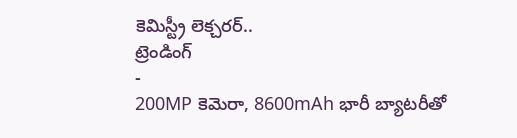కెమిస్ట్రీ లెక్చరర్..
ట్రెండింగ్
-
200MP కెమెరా, 8600mAh భారీ బ్యాటరీతో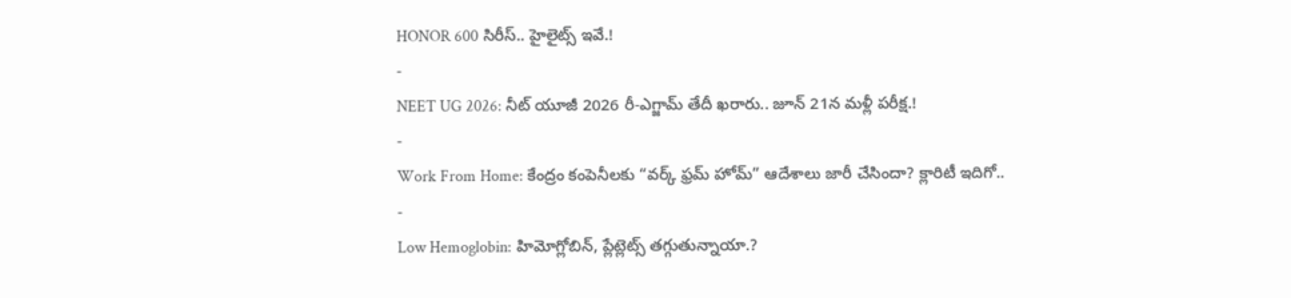HONOR 600 సిరీస్.. హైలైట్స్ ఇవే.!
-
NEET UG 2026: నీట్ యూజీ 2026 రీ-ఎగ్జామ్ తేదీ ఖరారు.. జూన్ 21న మళ్లీ పరీక్ష.!
-
Work From Home: కేంద్రం కంపెనీలకు “వర్క్ ఫ్రమ్ హోమ్” ఆదేశాలు జారీ చేసిందా? క్లారిటీ ఇదిగో..
-
Low Hemoglobin: హిమోగ్లోబిన్, ప్లేట్లెట్స్ తగ్గుతున్నాయా.?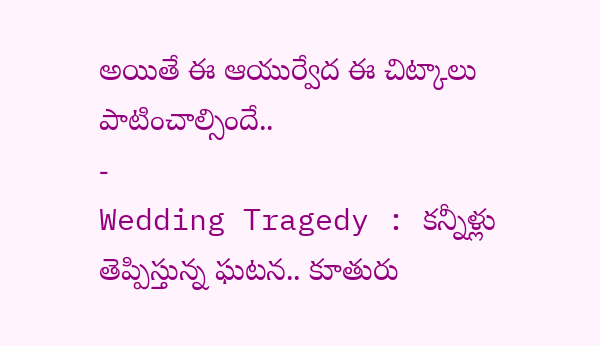అయితే ఈ ఆయుర్వేద ఈ చిట్కాలు పాటించాల్సిందే..
-
Wedding Tragedy : కన్నీళ్లు తెప్పిస్తున్న ఘటన.. కూతురు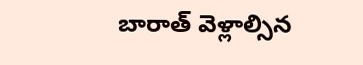బారాత్ వెళ్లాల్సిన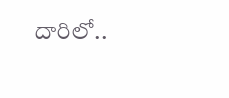దారిలో..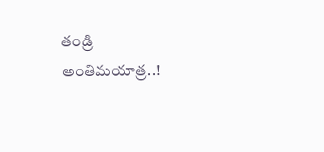తండ్రి అంతిమయాత్ర..!